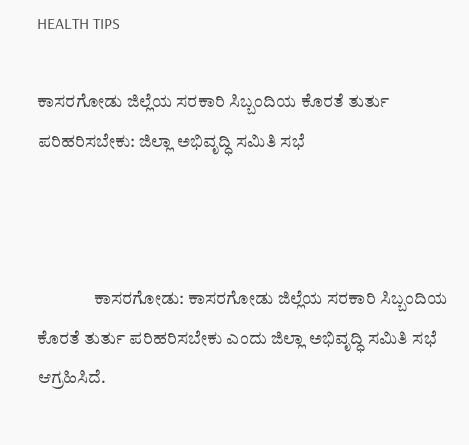HEALTH TIPS

ಕಾಸರಗೋಡು ಜಿಲ್ಲೆಯ ಸರಕಾರಿ ಸಿಬ್ಬಂದಿಯ ಕೊರತೆ ತುರ್ತು ಪರಿಹರಿಸಬೇಕು: ಜಿಲ್ಲಾ ಅಭಿವೃದ್ಧಿ ಸಮಿತಿ ಸಭೆ



                ಕಾಸರಗೋಡು: ಕಾಸರಗೋಡು ಜಿಲ್ಲೆಯ ಸರಕಾರಿ ಸಿಬ್ಬಂದಿಯ ಕೊರತೆ ತುರ್ತು ಪರಿಹರಿಸಬೇಕು ಎಂದು ಜಿಲ್ಲಾ ಅಭಿವೃದ್ಧಿ ಸಮಿತಿ ಸಭೆ ಆಗ್ರಹಿಸಿದೆ.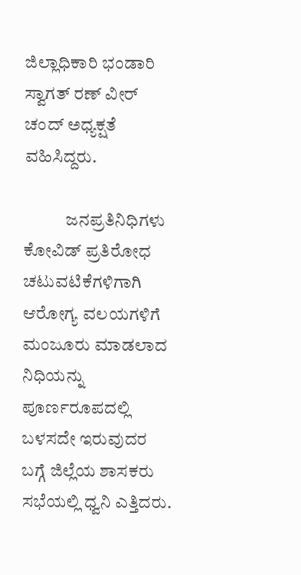ಜಿಲ್ಲಾಧಿಕಾರಿ ಭಂಡಾರಿ ಸ್ವಾಗತ್ ರಣ್ ವೀರ್ ಚಂದ್ ಅಧ್ಯಕ್ಷತೆ ವಹಿಸಿದ್ದರು.

            ಜನಪ್ರತಿನಿಧಿಗಳು ಕೋವಿಡ್ ಪ್ರತಿರೋಧ ಚಟುವಟಿಕೆಗಳಿಗಾಗಿ ಆರೋಗ್ಯ ವಲಯಗಳಿಗೆ ಮಂಜೂರು ಮಾಡಲಾದ ನಿಧಿಯನ್ನು ಪೂರ್ಣರೂಪದಲ್ಲಿ ಬಳಸದೇ ಇರುವುದರ ಬಗ್ಗೆ ಜಿಲ್ಲೆಯ ಶಾಸಕರು ಸಭೆಯಲ್ಲಿ ಧ್ವನಿ ಎತ್ತಿದರು.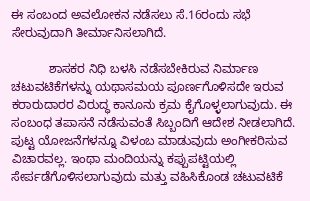ಈ ಸಂಬಂದ ಅವಲೋಕನ ನಡೆಸಲು ಸೆ.16ರಂದು ಸಭೆ ಸೇರುವುದಾಗಿ ತೀರ್ಮಾನಿಸಲಾಗಿದೆ.

           ಶಾಸಕರ ನಿಧಿ ಬಳಸಿ ನಡೆಸಬೇಕಿರುವ ನಿರ್ಮಾಣ ಚಟುವಟಿಕೆಗಳನ್ನು ಯಥಾಸಮಯ ಪೂರ್ಣಗೊಳಿಸದೇ ಇರುವ ಕರಾರುದಾರರ ವಿರುದ್ಧ ಕಾನೂನು ಕ್ರಮ ಕೈಗೊಳ್ಳಲಾಗುವುದು. ಈ ಸಂಬಂಧ ತಪಾಸನೆ ನಡೆಸುವಂತೆ ಸಿಬ್ಬಂದಿಗೆ ಆದೇಶ ನೀಡಲಾಗಿದೆ. ಪುಟ್ಟ ಯೋಜನೆಗಳನ್ನೂ ವಿಳಂಬ ಮಾಡುವುದು ಅಂಗೀಕರಿಸುವ ವಿಚಾರವಲ್ಲ. ಇಂಥಾ ಮಂದಿಯನ್ನು ಕಪ್ಪುಪಟ್ಟಿಯಲ್ಲಿ ಸೇರ್ಪಡೆಗೊಳಿಸಲಾಗುವುದು ಮತ್ತು ವಹಿಸಿಕೊಂಡ ಚಟುವಟಿಕೆ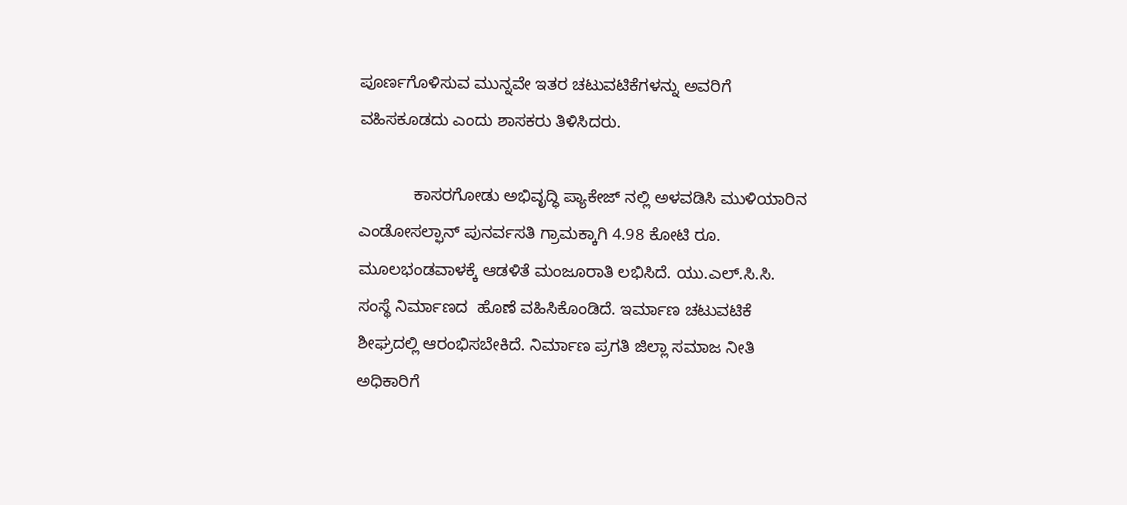ಪೂರ್ಣಗೊಳಿಸುವ ಮುನ್ನವೇ ಇತರ ಚಟುವಟಿಕೆಗಳನ್ನು ಅವರಿಗೆ ವಹಿಸಕೂಡದು ಎಂದು ಶಾಸಕರು ತಿಳಿಸಿದರು.

            ಕಾಸರಗೋಡು ಅಭಿವೃದ್ಧಿ ಪ್ಯಾಕೇಜ್ ನಲ್ಲಿ ಅಳವಡಿಸಿ ಮುಳಿಯಾರಿನ ಎಂಡೋಸಲ್ಫಾನ್ ಪುನರ್ವಸತಿ ಗ್ರಾಮಕ್ಕಾಗಿ 4.98 ಕೋಟಿ ರೂ. ಮೂಲಭಂಡವಾಳಕ್ಕೆ ಆಡಳಿತೆ ಮಂಜೂರಾತಿ ಲಭಿಸಿದೆ. ಯು.ಎಲ್.ಸಿ.ಸಿ. ಸಂಸ್ಥೆ ನಿರ್ಮಾಣದ  ಹೊಣೆ ವಹಿಸಿಕೊಂಡಿದೆ. ಇರ್ಮಾಣ ಚಟುವಟಿಕೆ ಶೀಘ್ರದಲ್ಲಿ ಆರಂಭಿಸಬೇಕಿದೆ. ನಿರ್ಮಾಣ ಪ್ರಗತಿ ಜಿಲ್ಲಾ ಸಮಾಜ ನೀತಿ ಅಧಿಕಾರಿಗೆ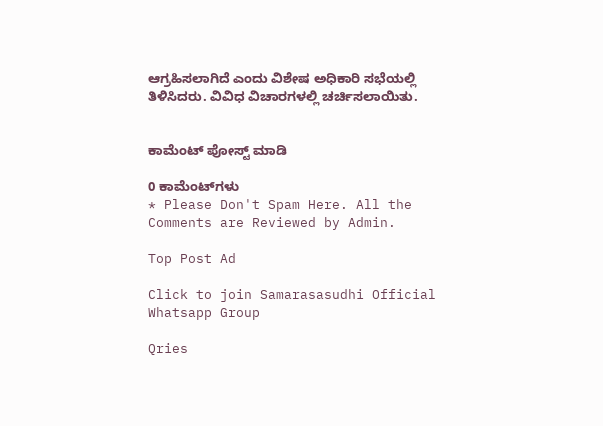ಆಗ್ರಹಿಸಲಾಗಿದೆ ಎಂದು ವಿಶೇಷ ಅಧಿಕಾರಿ ಸಭೆಯಲ್ಲಿ ತಿಳಿಸಿದರು. ವಿವಿಧ ವಿಚಾರಗಳಲ್ಲಿ ಚರ್ಚಿಸಲಾಯಿತು.


ಕಾಮೆಂಟ್‌‌ ಪೋಸ್ಟ್‌ ಮಾಡಿ

0 ಕಾಮೆಂಟ್‌ಗಳು
* Please Don't Spam Here. All the Comments are Reviewed by Admin.

Top Post Ad

Click to join Samarasasudhi Official Whatsapp Group

Qries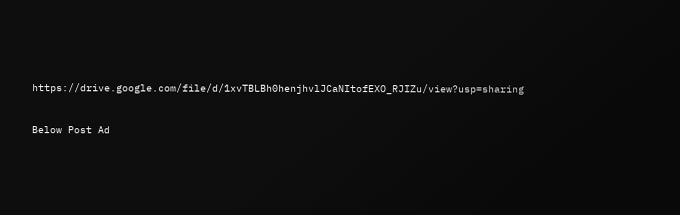https://drive.google.com/file/d/1xvTBLBh0henjhvlJCaNItofEXO_RJIZu/view?usp=sharing

Below Post Ad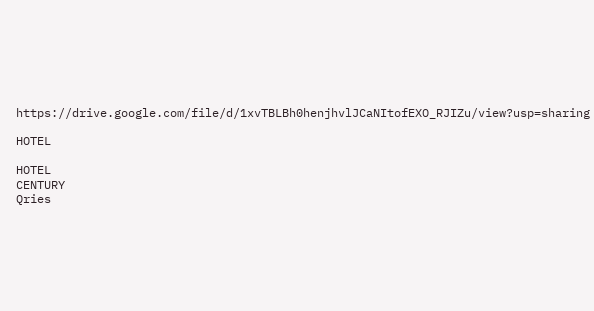https://drive.google.com/file/d/1xvTBLBh0henjhvlJCaNItofEXO_RJIZu/view?usp=sharing

HOTEL

HOTEL
CENTURY
Qries